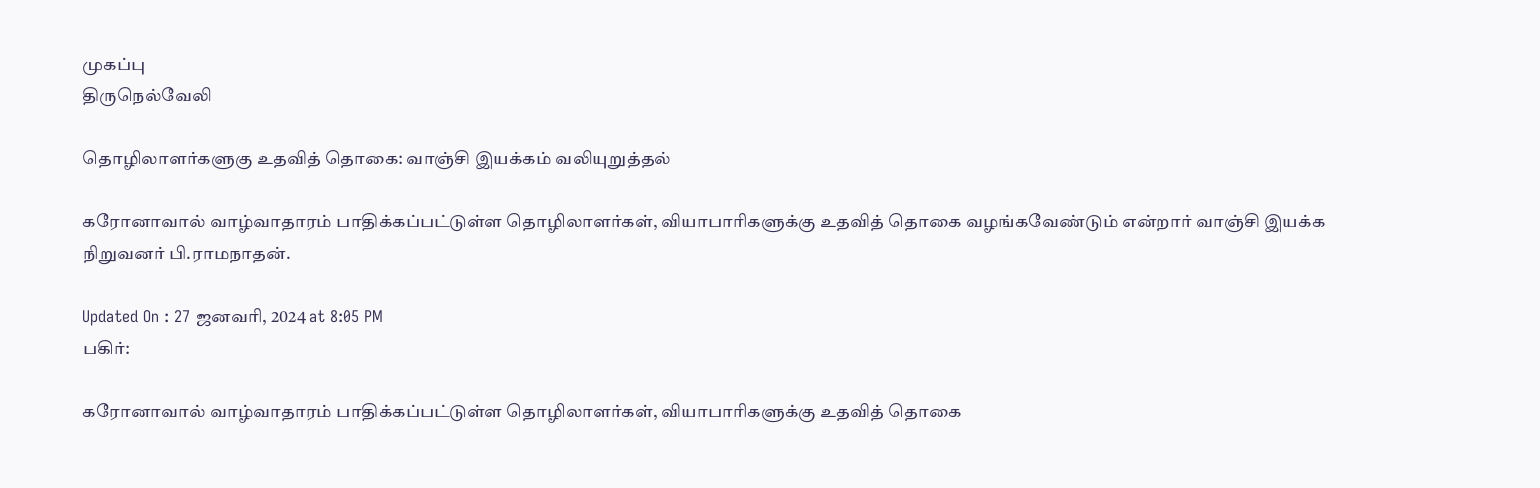முகப்பு
திருநெல்வேலி

தொழிலாளர்களுகு உதவித் தொகை: வாஞ்சி இயக்கம் வலியுறுத்தல்

கரோனாவால் வாழ்வாதாரம் பாதிக்கப்பட்டுள்ள தொழிலாளர்கள், வியாபாரிகளுக்கு உதவித் தொகை வழங்கவேண்டும் என்றார் வாஞ்சி இயக்க நிறுவனர் பி.ராமநாதன்.

Updated On : 27 ஜனவரி, 2024 at 8:05 PM
பகிர்:

கரோனாவால் வாழ்வாதாரம் பாதிக்கப்பட்டுள்ள தொழிலாளர்கள், வியாபாரிகளுக்கு உதவித் தொகை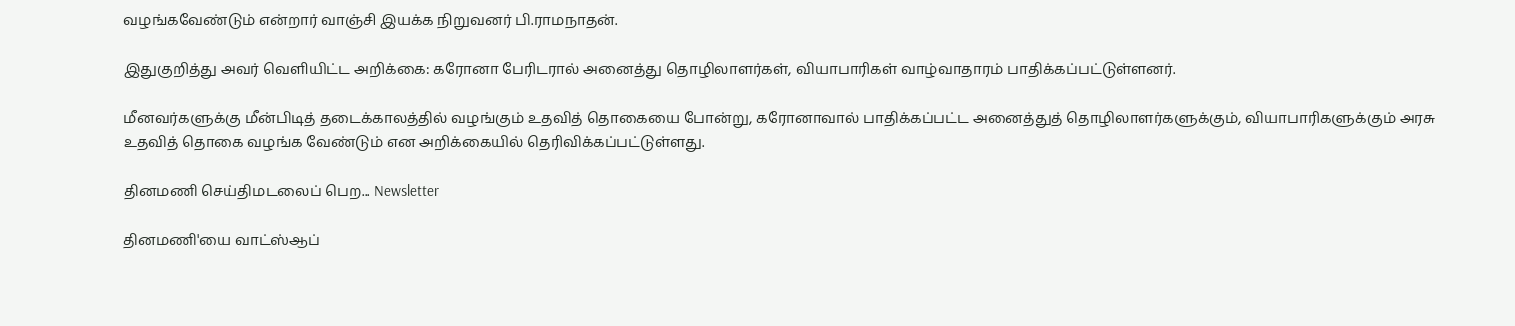வழங்கவேண்டும் என்றார் வாஞ்சி இயக்க நிறுவனர் பி.ராமநாதன்.

இதுகுறித்து அவர் வெளியிட்ட அறிக்கை: கரோனா பேரிடரால் அனைத்து தொழிலாளர்கள், வியாபாரிகள் வாழ்வாதாரம் பாதிக்கப்பட்டுள்ளனர்.

மீனவர்களுக்கு மீன்பிடித் தடைக்காலத்தில் வழங்கும் உதவித் தொகையை போன்று, கரோனாவால் பாதிக்கப்பட்ட அனைத்துத் தொழிலாளர்களுக்கும், வியாபாரிகளுக்கும் அரசு உதவித் தொகை வழங்க வேண்டும் என அறிக்கையில் தெரிவிக்கப்பட்டுள்ளது.

தினமணி செய்திமடலைப் பெற... Newsletter

தினமணி'யை வாட்ஸ்ஆப்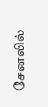சேனலில்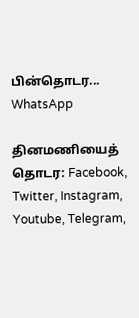பின்தொடர... WhatsApp

தினமணியைத் தொடர: Facebook, Twitter, Instagram, Youtube, Telegram,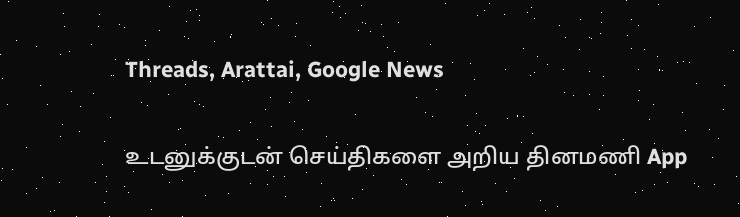Threads, Arattai, Google News

உடனுக்குடன் செய்திகளை அறிய தினமணி App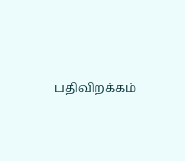பதிவிறக்கம்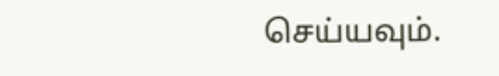செய்யவும்.